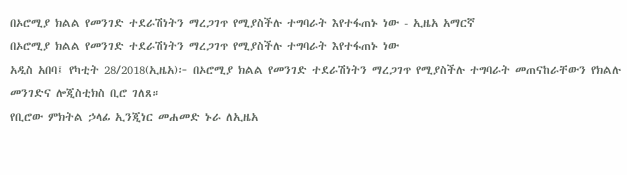በኦሮሚያ ክልል የመንገድ ተደራሽነትን ማረጋገጥ የሚያስችሉ ተግባራት እየተፋጠኑ ነው - ኢዜአ አማርኛ
በኦሮሚያ ክልል የመንገድ ተደራሽነትን ማረጋገጥ የሚያስችሉ ተግባራት እየተፋጠኑ ነው
አዲስ አበባ፤ የካቲት 28/2018(ኢዜአ)፦ በኦሮሚያ ክልል የመንገድ ተደራሽነትን ማረጋገጥ የሚያስችሉ ተግባራት መጠናከራቸውን የክልሉ መንገድና ሎጂስቲክስ ቢሮ ገለጸ።
የቢሮው ምክትል ኃላፊ ኢንጂነር መሐመድ ኑራ ለኢዜአ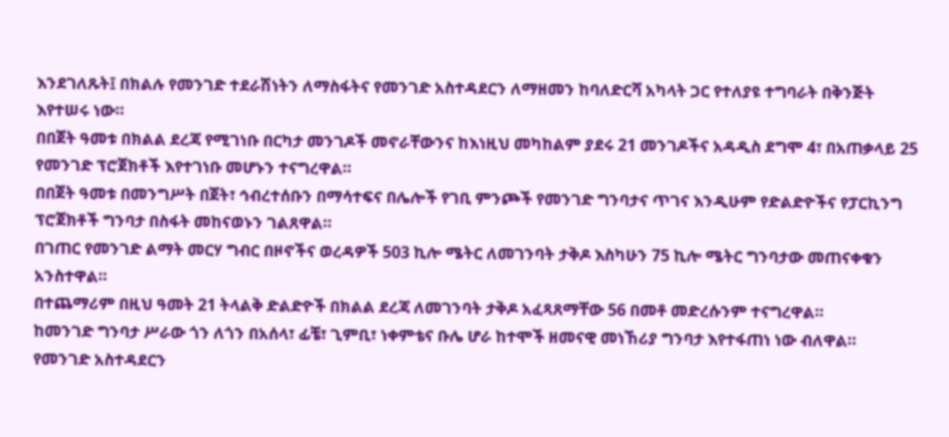እንደገለጹት፤ በክልሉ የመንገድ ተደራሽነትን ለማስፋትና የመንገድ አስተዳደርን ለማዘመን ከባለድርሻ አካላት ጋር የተለያዩ ተግባራት በቅንጅት እየተሠሩ ነው።
በበጀት ዓመቱ በክልል ደረጃ የሚገነቡ በርካታ መንገዶች መኖራቸውንና ከእነዚህ መካከልም ያደሩ 21 መንገዶችና አዳዲስ ደግሞ 4፣ በአጠቃላይ 25 የመንገድ ፕሮጀክቶች እየተገነቡ መሆኑን ተናግረዋል።
በበጀት ዓመቱ በመንግሥት በጀት፣ ኅብረተሰቡን በማሳተፍና በሌሎች የገቢ ምንጮች የመንገድ ግንባታና ጥገና እንዲሁም የድልድዮችና የፓርኪንግ ፕሮጀክቶች ግንባታ በስፋት መከናወኑን ገልጸዋል።
በገጠር የመንገድ ልማት መርሃ ግብር በዞኖችና ወረዳዎች 503 ኪሎ ሜትር ለመገንባት ታቅዶ እስካሁን 75 ኪሎ ሜትር ግንባታው መጠናቀቁን አንስተዋል።
በተጨማሪም በዚህ ዓመት 21 ትላልቅ ድልድዮች በክልል ደረጃ ለመገንባት ታቅዶ አፈጻጸማቸው 56 በመቶ መድረሱንም ተናግረዋል።
ከመንገድ ግንባታ ሥራው ጎን ለጎን በአሰላ፣ ፊቼ፣ ጊምቢ፣ ነቀምቴና ቡሌ ሆራ ከተሞች ዘመናዊ መነኸሪያ ግንባታ እየተፋጠነ ነው ብለዋል።
የመንገድ አስተዳደርን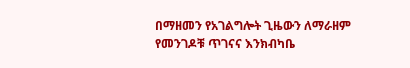በማዘመን የአገልግሎት ጊዜውን ለማራዘም የመንገዶቹ ጥገናና እንክብካቤ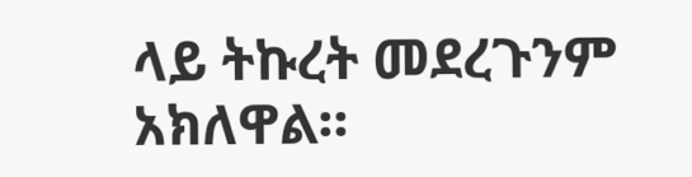ላይ ትኩረት መደረጉንም አክለዋል።